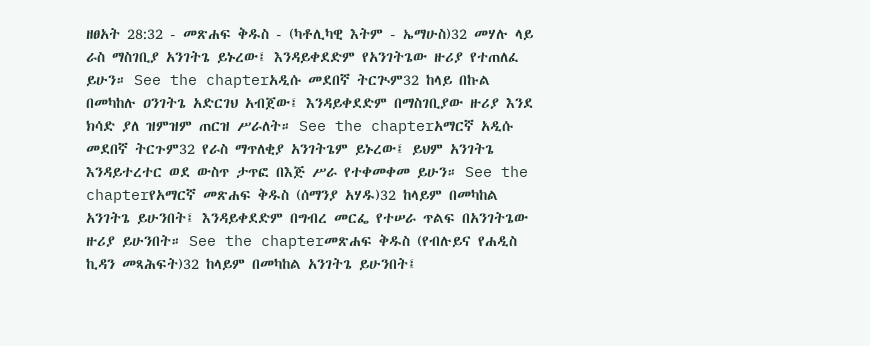ዘፀአት 28:32 - መጽሐፍ ቅዱስ - (ካቶሊካዊ እትም - ኤማሁስ)32 መሃሉ ላይ ራስ ማስገቢያ አንገትጌ ይኑረው፤ እንዳይቀደድም የአንገትጌው ዙሪያ የተጠለፈ ይሁን። See the chapterአዲሱ መደበኛ ትርጒም32 ከላይ በኩል በመካከሉ ዐንገትጌ አድርገህ አብጀው፤ እንዳይቀደድም በማስገቢያው ዙሪያ እንደ ክሳድ ያለ ዝምዝም ጠርዝ ሥራለት። See the chapterአማርኛ አዲሱ መደበኛ ትርጉም32 የራስ ማጥለቂያ አንገትጌም ይኑረው፤ ይህም አንገትጌ እንዳይተረተር ወደ ውስጥ ታጥፎ በእጅ ሥራ የተቀመቀመ ይሁን። See the chapterየአማርኛ መጽሐፍ ቅዱስ (ሰማንያ አሃዱ)32 ከላይም በመካከል አንገትጌ ይሁንበት፤ እንዳይቀደድም በግብረ መርፌ የተሠራ ጥልፍ በአንገትጌው ዙሪያ ይሁንበት። See the chapterመጽሐፍ ቅዱስ (የብሉይና የሐዲስ ኪዳን መጻሕፍት)32 ከላይም በመካከል አንገትጌ ይሁንበት፤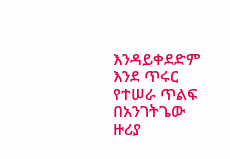እንዳይቀደድም እንደ ጥሩር የተሠራ ጥልፍ በአንገትጌው ዙሪያ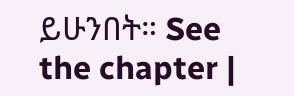ይሁንበት። See the chapter |